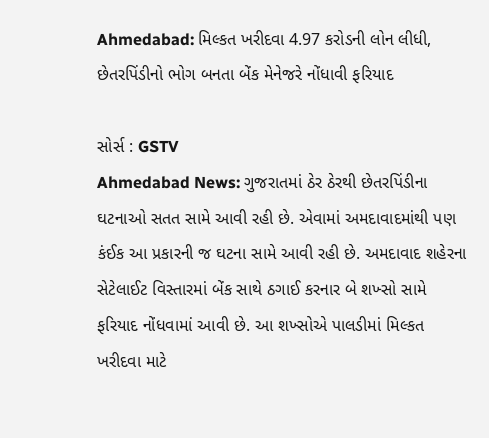Ahmedabad: મિલ્કત ખરીદવા 4.97 કરોડની લોન લીધી, છેતરપિંડીનો ભોગ બનતા બેંક મેનેજરે નોંધાવી ફરિયાદ

સોર્સ : GSTV
Ahmedabad News: ગુજરાતમાં ઠેર ઠેરથી છેતરપિંડીના ઘટનાઓ સતત સામે આવી રહી છે. એવામાં અમદાવાદમાંથી પણ કંઈક આ પ્રકારની જ ઘટના સામે આવી રહી છે. અમદાવાદ શહેરના સેટેલાઈટ વિસ્તારમાં બેંક સાથે ઠગાઈ કરનાર બે શખ્સો સામે ફરિયાદ નોંધવામાં આવી છે. આ શખ્સોએ પાલડીમાં મિલ્કત ખરીદવા માટે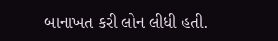બાનાખત કરી લોન લીધી હતી.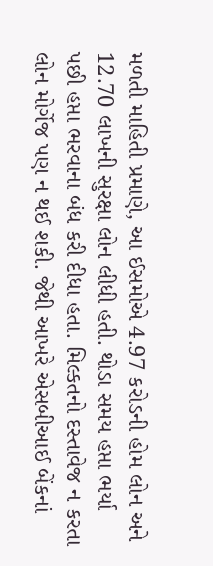મળતી માહિતી પ્રમાણે, આ ઈસમોએ 4.97 કરોડની હોમ લોન અને 12.70 લાખની સુરક્ષા લોન લીધી હતી. થોડા સમય હપ્તા ભર્યા પછી હપ્તા ભરવાના બંધ કરી દીધા હતા. મિલ્કતનો દસ્તાવેજ ન કરતા લોન મોર્ગેજ પણ ન થઈ શકી. જેથી આખરે એસબીઆઈ બેંકનાં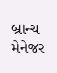બ્રાન્ચ મેનેજર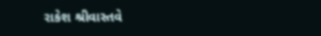રાકેશ શ્રીવાસ્તવે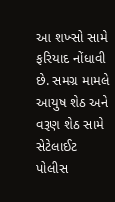આ શખ્સો સામે ફરિયાદ નોંધાવી છે. સમગ્ર મામલે આયુષ શેઠ અને વરૂણ શેઠ સામે સેટેલાઈટ પોલીસ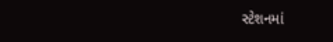સ્ટેશનમાં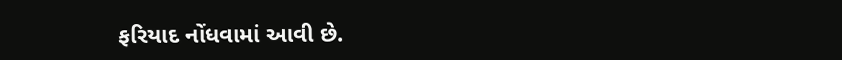ફરિયાદ નોંધવામાં આવી છે.